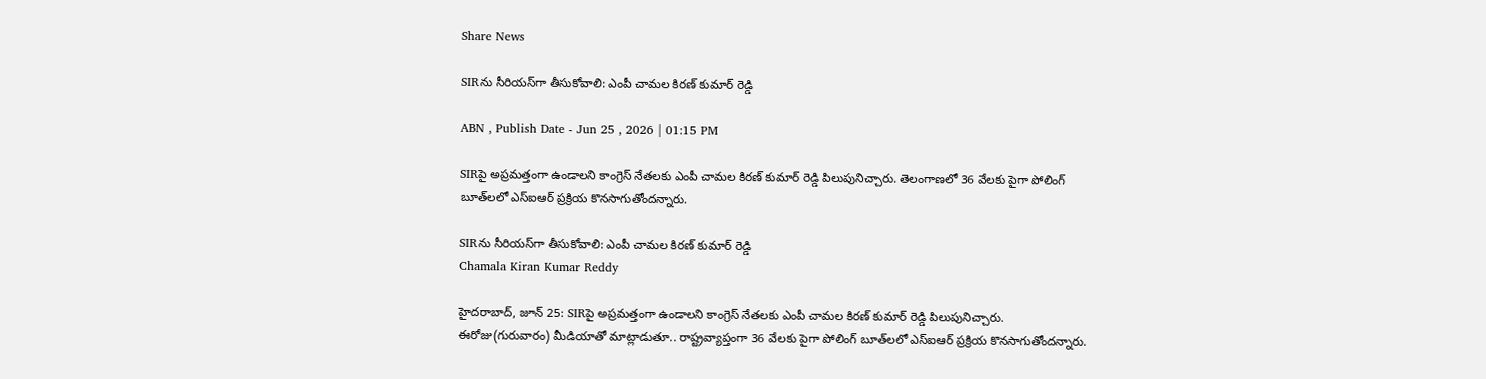Share News

SIRను సీరియస్‌గా తీసుకోవాలి: ఎంపీ చామల కిరణ్ కుమార్ రెడ్డి

ABN , Publish Date - Jun 25 , 2026 | 01:15 PM

SIRపై అప్రమత్తంగా ఉండాలని కాంగ్రెస్ నేతలకు ఎంపీ చామల కిరణ్ కుమార్ రెడ్డి పిలుపునిచ్చారు. తెలంగాణలో 36 వేలకు పైగా పోలింగ్ బూత్‌లలో ఎస్‌ఐఆర్ ప్రక్రియ కొనసాగుతోందన్నారు.

SIRను సీరియస్‌గా తీసుకోవాలి: ఎంపీ చామల కిరణ్ కుమార్ రెడ్డి
Chamala Kiran Kumar Reddy

హైదరాబాద్, జూన్ 25: SIRపై అప్రమత్తంగా ఉండాలని కాంగ్రెస్ నేతలకు ఎంపీ చామల కిరణ్ కుమార్ రెడ్డి పిలుపునిచ్చారు. ఈరోజు(గురువారం) మీడియాతో మాట్లాడుతూ.. రాష్ట్రవ్యాప్తంగా 36 వేలకు పైగా పోలింగ్ బూత్‌లలో ఎస్‌ఐఆర్ ప్రక్రియ కొనసాగుతోందన్నారు.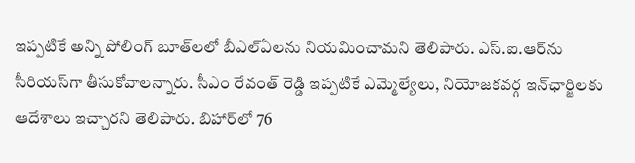ఇప్పటికే అన్ని పోలింగ్ బూత్‌లలో బీఎల్‌ఏలను నియమించామని తెలిపారు. ఎస్.ఐ.ఆర్‌ను సీరియస్‌గా తీసుకోవాలన్నారు. సీఎం రేవంత్ రెడ్డి ఇప్పటికే ఎమ్మెల్యేలు, నియోజకవర్గ ఇన్‌ఛార్జిలకు ఆదేశాలు ఇచ్చారని తెలిపారు. బిహార్‌లో 76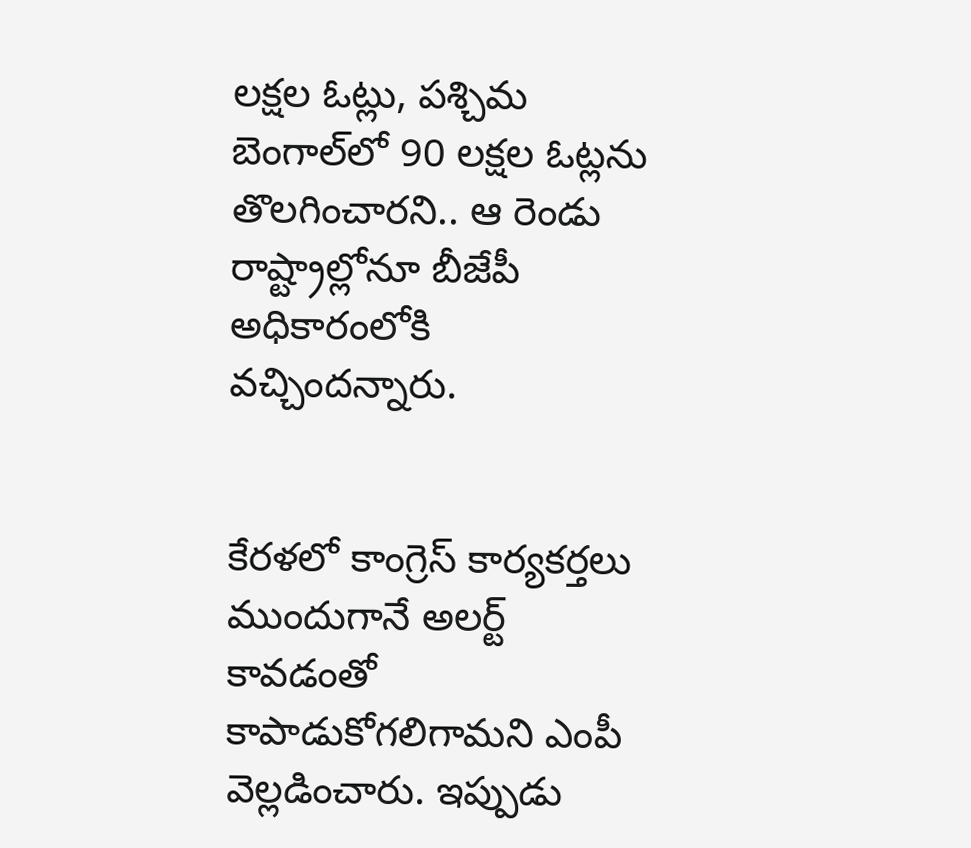లక్షల ఓట్లు, పశ్చిమ బెంగాల్‌లో 90 లక్షల ఓట్లను తొలగించారని.. ఆ రెండు రాష్ట్రాల్లోనూ బీజేపీ అధికారంలోకి వచ్చిందన్నారు.


కేరళలో కాంగ్రెస్ కార్యకర్తలు ముందుగానే అలర్ట్ కావడంతో కాపాడుకోగలిగామని ఎంపీ వెల్లడించారు. ఇప్పుడు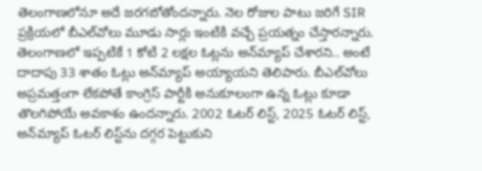తెలంగాణలోనూ అదే జరగబోతోందన్నారు. నెల రోజుల పాటు జరిగే SIR ప్రక్రియలో బీఎల్‌వోలు మూడు సార్లు ఇంటికి వచ్చే ప్రయత్నం చేస్తారన్నారు. తెలంగాణలో ఇప్పటికే 1 కోటి 2 లక్షల ఓట్లను అన్‌మ్యాప్ చేశారని.. అంటే దాదాపు 33 శాతం ఓట్లు అన్‌‌మ్యాప్ అయ్యాయని తెలిపారు. బీఎల్‌వోలు అప్రమత్తంగా లేకపోతే కాంగ్రెస్ పార్టీకి అనుకూలంగా ఉన్న ఓట్లు కూడా తొలగిపోయే అవకాశం ఉందన్నారు. 2002 ఓటర్ లిస్ట్, 2025 ఓటర్ లిస్ట్, అన్‌మ్యాప్ ఓటర్ లిస్ట్‌ను దగ్గర పెట్టుకుని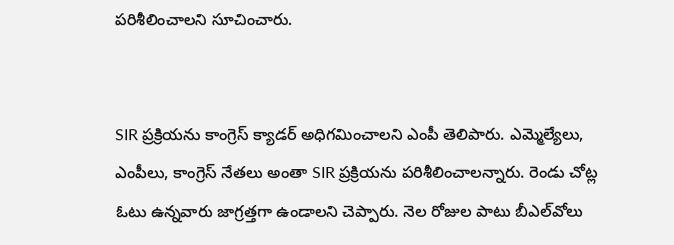పరిశీలించాలని సూచించారు.


SIR ప్రక్రియను కాంగ్రెస్ క్యాడర్ అధిగమించాలని ఎంపీ తెలిపారు. ఎమ్మెల్యేలు, ఎంపీలు, కాంగ్రెస్ నేతలు అంతా SIR ప్రక్రియను పరిశీలించాలన్నారు. రెండు చోట్ల ఓటు ఉన్నవారు జాగ్రత్తగా ఉండాలని చెప్పారు. నెల రోజుల పాటు బీఎల్‌వోలు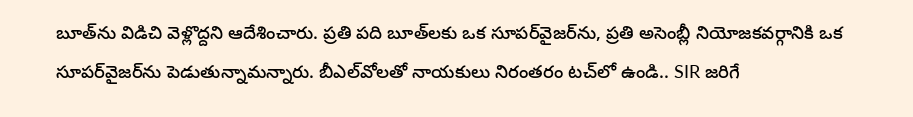బూత్‌ను విడిచి వెళ్లొద్దని ఆదేశించారు. ప్రతి పది బూత్‌లకు ఒక సూపర్‌వైజర్‌ను, ప్రతి అసెంబ్లీ నియోజకవర్గానికి ఒక సూపర్‌వైజర్‌ను పెడుతున్నామన్నారు. బీఎల్‌వోలతో నాయకులు నిరంతరం టచ్‌లో ఉండి.. SIR జరిగే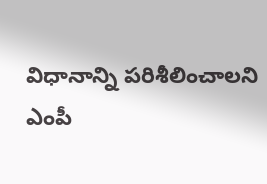విధానాన్ని పరిశీలించాలని ఎంపీ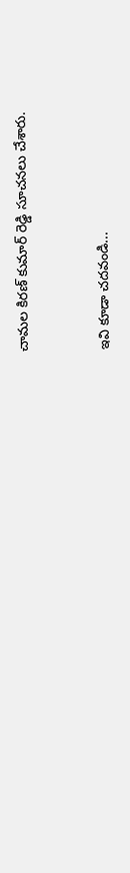చామల కిరణ్ కుమార్ రెడ్డి సూచనలు చేశారు.


ఇవి కూడా చదవండి...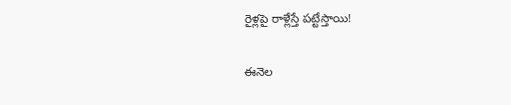రైళ్లపై రాళ్లేస్తే పట్టేస్తాయి!

ఈనెల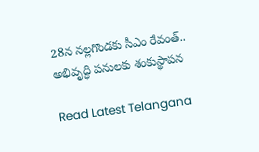28న నల్లగొండకు సీఎం రేవంత్.. అభివృద్ధి పనులకు శంకుస్థాపన

Read Latest Telangana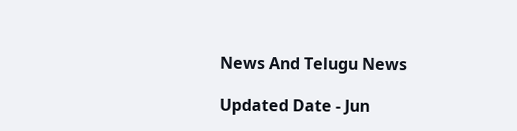News And Telugu News

Updated Date - Jun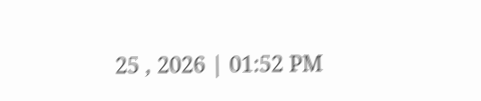25 , 2026 | 01:52 PM